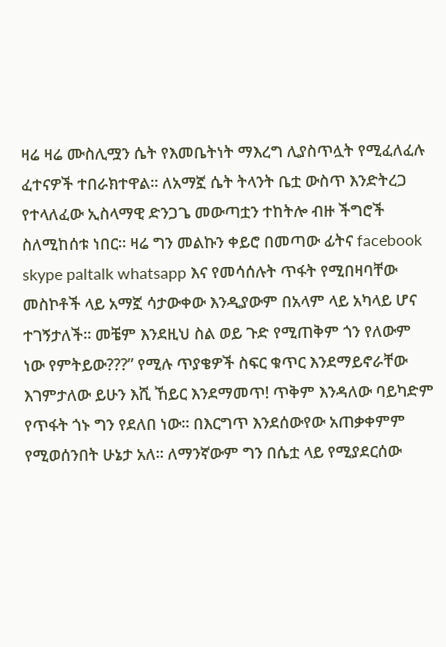ዛሬ ዛሬ ሙስሊሟን ሴት የእመቤትነት ማእረግ ሊያስጥሏት የሚፈለፈሉ ፈተናዎች ተበራክተዋል። ለአማኟ ሴት ትላንት ቤቷ ውስጥ እንድትረጋ የተላለፈው ኢስላማዊ ድንጋጌ መውጣቷን ተከትሎ ብዙ ችግሮች ስለሚከሰቱ ነበር። ዛሬ ግን መልኩን ቀይሮ በመጣው ፊትና facebook skype paltalk whatsapp እና የመሳሰሉት ጥፋት የሚበዛባቸው መስኮቶች ላይ አማኟ ሳታውቀው እንዲያውም በአላም ላይ አካላይ ሆና ተገኝታለች። መቼም እንደዚህ ስል ወይ ጉድ የሚጠቅም ጎን የለውም ነው የምትይው???” የሚሉ ጥያቄዎች ስፍር ቁጥር እንደማይኖራቸው እገምታለው ይሁን እሺ ኸይር እንደማመጥ! ጥቅም እንዳለው ባይካድም የጥፋት ጎኑ ግን የደለበ ነው። በእርግጥ እንደሰውየው አጠቃቀምም የሚወሰንበት ሁኔታ አለ። ለማንኛውም ግን በሴቷ ላይ የሚያደርሰው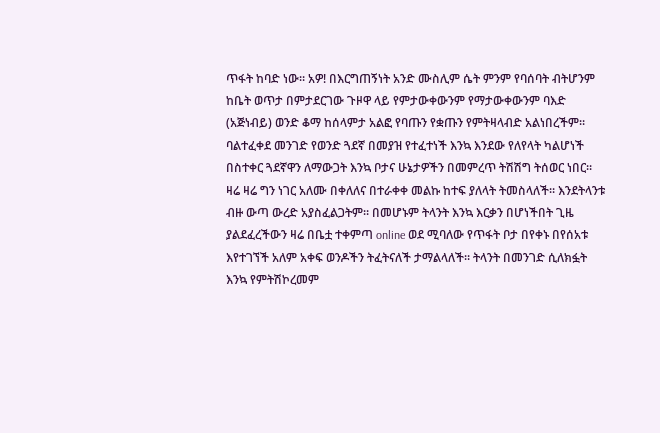ጥፋት ከባድ ነው። አዎ! በእርግጠኝነት አንድ ሙስሊም ሴት ምንም የባሰባት ብትሆንም ከቤት ወጥታ በምታደርገው ጉዞዋ ላይ የምታውቀውንም የማታውቀውንም ባእድ (አጅነብይ) ወንድ ቆማ ከሰላምታ አልፎ የባጡን የቋጡን የምትዛላብድ አልነበረችም። ባልተፈቀደ መንገድ የወንድ ጓደኛ በመያዝ የተፈተነች እንኳ እንደው የለየላት ካልሆነች በስተቀር ጓደኛዋን ለማውጋት እንኳ ቦታና ሁኔታዎችን በመምረጥ ትሽሽግ ትሰወር ነበር። ዛሬ ዛሬ ግን ነገር አለሙ በቀለለና በተራቀቀ መልኩ ከተፍ ያለላት ትመስላለች። እንደትላንቱ ብዙ ውጣ ውረድ አያስፈልጋትም። በመሆኑም ትላንት እንኳ እርቃን በሆነችበት ጊዜ ያልደፈረችውን ዛሬ በቤቷ ተቀምጣ online ወደ ሚባለው የጥፋት ቦታ በየቀኑ በየሰአቱ እየተገኘች አለም አቀፍ ወንዶችን ትፈትናለች ታማልላለች። ትላንት በመንገድ ሲለክፏት እንኳ የምትሽኮረመም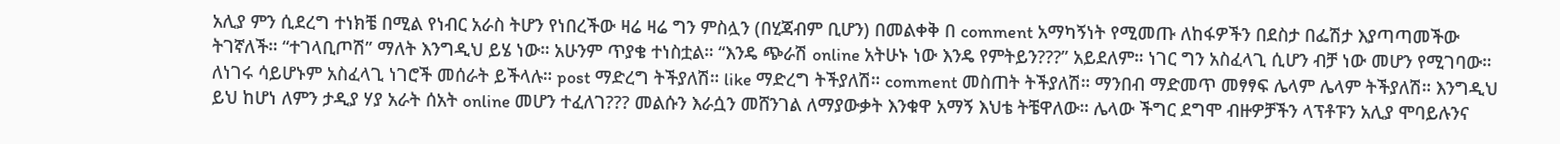አሊያ ምን ሲደረግ ተነክቼ በሚል የነብር አራስ ትሆን የነበረችው ዛሬ ዛሬ ግን ምስሏን (በሂጃብም ቢሆን) በመልቀቅ በ comment አማካኝነት የሚመጡ ለከፋዎችን በደስታ በፌሽታ እያጣጣመችው ትገኛለች። “ተገላቢጦሽ” ማለት እንግዲህ ይሄ ነው። አሁንም ጥያቄ ተነስቷል። “እንዴ ጭራሽ online አትሁኑ ነው እንዴ የምትይን???” አይደለም። ነገር ግን አስፈላጊ ሲሆን ብቻ ነው መሆን የሚገባው። ለነገሩ ሳይሆኑም አስፈላጊ ነገሮች መሰራት ይችላሉ። post ማድረግ ትችያለሽ። like ማድረግ ትችያለሽ። comment መስጠት ትችያለሽ። ማንበብ ማድመጥ መፃፃፍ ሌላም ሌላም ትችያለሽ። እንግዲህ ይህ ከሆነ ለምን ታዲያ ሃያ አራት ሰአት online መሆን ተፈለገ??? መልሱን እራሷን መሸንገል ለማያውቃት እንቁዋ አማኝ እህቴ ትቼዋለው። ሌላው ችግር ደግሞ ብዙዎቻችን ላፕቶፑን አሊያ ሞባይሉንና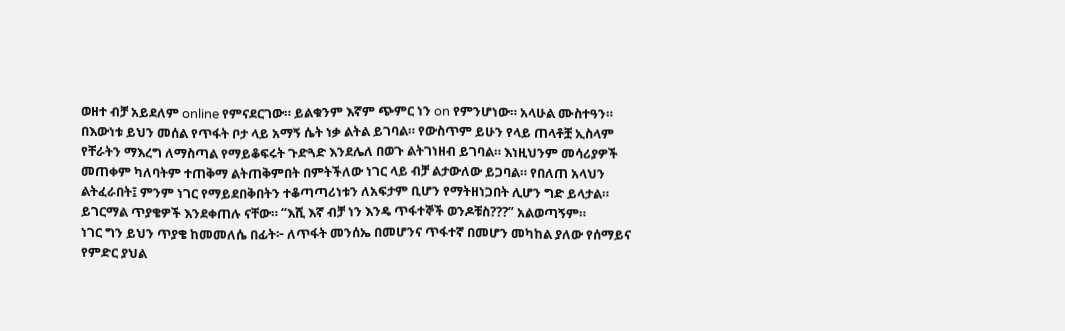ወዘተ ብቻ አይደለም online የምናደርገው። ይልቁንም እኛም ጭምር ነን on የምንሆነው። አላሁል ሙስተዓን። በእውነቱ ይህን መሰል የጥፋት ቦታ ላይ አማኝ ሴት ነቃ ልትል ይገባል። የውስጥም ይሁን የላይ ጠላቶቿ ኢስላም የቸራትን ማእረግ ለማስጣል የማይቆፍሩት ጉድጓድ እንደሌለ በወጉ ልትገነዘብ ይገባል። እነዚህንም መሳሪያዎች መጠቀም ካለባትም ተጠቅማ ልትጠቅምበት በምትችለው ነገር ላይ ብቻ ልታውለው ይጋባል። የበለጠ አላህን ልትፈራበት፤ ምንም ነገር የማይደበቅበትን ተቆጣጣሪነቱን ለአፍታም ቢሆን የማትዘነጋበት ሊሆን ግድ ይላታል። ይገርማል ጥያቄዎች እንደቀጠሉ ናቸው። “እሺ እኛ ብቻ ነን እንዴ ጥፋተኞች ወንዶቹስ???” አልወጣኝም።
ነገር ግን ይህን ጥያቄ ከመመለሴ በፊት፦ ለጥፋት መንሰኤ በመሆንና ጥፋተኛ በመሆን መካከል ያለው የሰማይና የምድር ያህል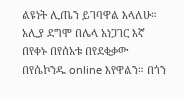ልዩነት ሊጤን ይገባዋል እላለሁ። አሊያ ደግሞ በሌላ አነጋገር እኛ በየቀኑ በየሰአቱ በየደቂቃው በየሴኮንዱ online እየዋልን። በጎን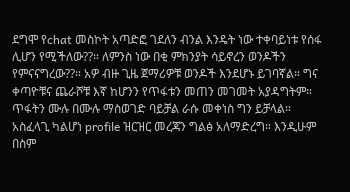ደግሞ የchat መስኮት አጣድፎ ገደለን ብንል እንዴት ነው ተቀባይነቱ የሰፋ ሊሆን የሚችለው??። ለምንስ ነው በቂ ምክንያት ሳይኖረን ወንዶችን የምናናግረው??። አዎ ብዙ ጊዜ ጀማሪዎቹ ወንዶች እንደሆኑ ይገባኛል። ግና ቀጣዮቹና ጨራሾቹ እኛ ከሆንን የጥፋቱን መጠን መገመት አያዳግትም። ጥፋትን ሙሉ በሙሉ ማስወገድ ባይቻል ራሱ መቀነስ ግን ይቻላል። አስፈላጊ ካልሆነ profile ዝርዝር መረጃን ግልፅ አለማድረግ። እንዲሁም በስም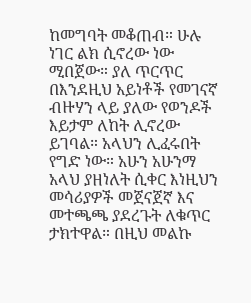ከመግባት መቆጠብ። ሁሉ ነገር ልክ ሲኖረው ነው ሚበጀው። ያለ ጥርጥር በእንደዚህ አይነቶች የመገናኛ ብዙሃን ላይ ያለው የወንዶች እይታም ለከት ሊኖረው ይገባል። አላህን ሊፈሩበት የግድ ነው። አሁን አሁንማ አላህ ያዘነለት ሲቀር እነዚህን መሳሪያዎች መጀናጀኛ እና መተጫጫ ያደረጉት ለቁጥር ታክተዋል። በዚህ መልኩ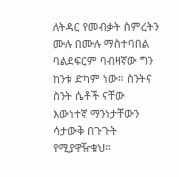ለትዳር የመብቃት ስምረትን ሙሉ በሙሉ ማስተባበል ባልደፍርም ባብዛኛው ግን ከንቱ ድካም ነው። ስንትና ስንት ሴቶች ናቸው እውነተኛ ማንነታቸውን ሳታውቅ በጉጉት የሚያዋዥቁህ።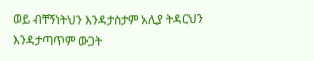ወይ ብቸኝነትህን እንዳታስታም አሊያ ትዳርህን እንዳታጣጥም ውጋት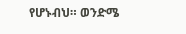የሆኑብህ። ወንድሜ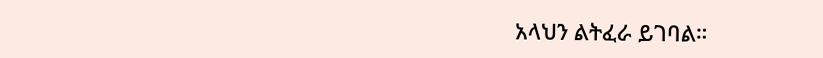አላህን ልትፈራ ይገባል።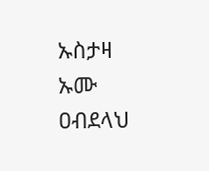ኡስታዛ ኡሙ ዐብደላህ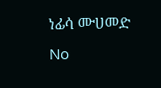ነፊሳ ሙሀመድ
No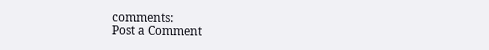comments:
Post a Comment